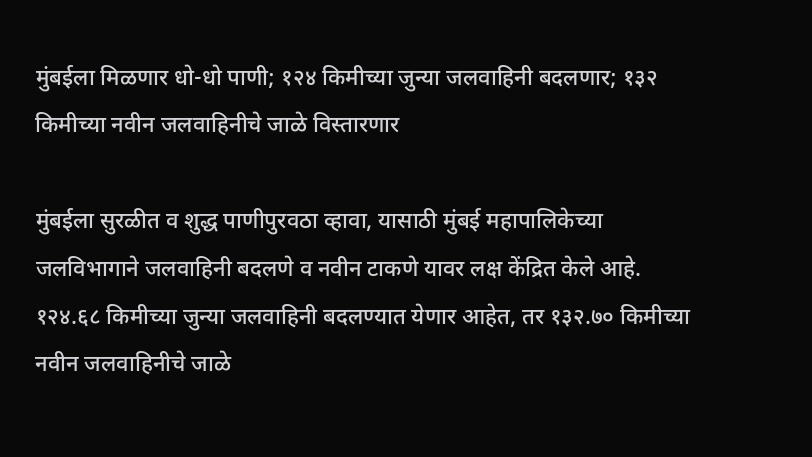मुंबईला मिळणार धो-धो पाणी; १२४ किमीच्या जुन्या जलवाहिनी बदलणार; १३२ किमीच्या नवीन जलवाहिनीचे जाळे विस्तारणार

मुंबईला सुरळीत व शुद्ध पाणीपुरवठा व्हावा, यासाठी मुंबई महापालिकेच्या जलविभागाने जलवाहिनी बदलणे व नवीन टाकणे यावर लक्ष केंद्रित केले आहे. १२४.६८ किमीच्या जुन्या जलवाहिनी बदलण्यात येणार आहेत, तर १३२.७० किमीच्या नवीन जलवाहिनीचे जाळे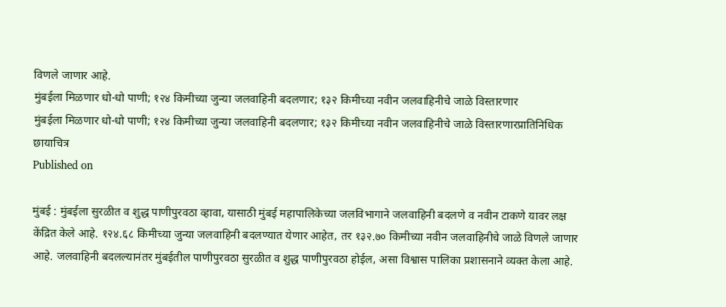विणले जाणार आहे.
मुंबईला मिळणार धो-धो पाणी; १२४ किमीच्या जुन्या जलवाहिनी बदलणार; १३२ किमीच्या नवीन जलवाहिनीचे जाळे विस्तारणार
मुंबईला मिळणार धो-धो पाणी; १२४ किमीच्या जुन्या जलवाहिनी बदलणार; १३२ किमीच्या नवीन जलवाहिनीचे जाळे विस्तारणारप्रातिनिधिक छायाचित्र
Published on

मुंबई : मुंबईला सुरळीत व शुद्ध पाणीपुरवठा व्हावा, यासाठी मुंबई महापालिकेच्या जलविभागाने जलवाहिनी बदलणे व नवीन टाकणे यावर लक्ष केंद्रित केले आहे. १२४.६८ किमीच्या जुन्या जलवाहिनी बदलण्यात येणार आहेत, तर १३२.७० किमीच्या नवीन जलवाहिनीचे जाळे विणले जाणार आहे. जलवाहिनी बदलल्यानंतर मुंबईतील पाणीपुरवठा सुरळीत व शुद्ध पाणीपुरवठा होईल, असा विश्वास पालिका प्रशासनाने व्यक्त केला आहे.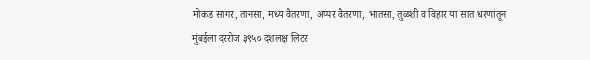मोकड सागर, तानसा, मध्य वैतरणा, अप्पर वैतरणा, भातसा, तुळशी व विहार या सात धरणांतून मुंबईला दररोज ३९५० दशलक्ष लिटर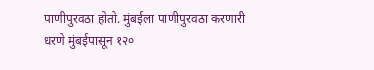पाणीपुरवठा होतो. मुंबईला पाणीपुरवठा करणारी धरणे मुंबईपासून १२०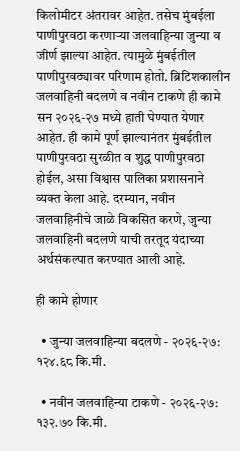किलोमीटर अंतरावर आहेत. तसेच मुंबईला पाणीपुरवठा करणाऱ्या जलवाहिन्या जुन्या व जीर्ण झाल्या आहेत. त्यामुळे मुंबईतील पाणीपुरवठ्यावर परिणाम होतो. ब्रिटिशकालीन जलवाहिनी बदलणे व नवीन टाकणे ही कामे सन २०२६-२७ मध्ये हाती घेण्यात येणार आहेत. ही कामे पूर्ण झाल्यानंतर मुंबईतील पाणीपुरवठा सुरळीत व शुद्ध पाणीपुरवठा होईल, असा विश्वास पालिका प्रशासनाने व्यक्त केला आहे. दरम्यान, नवीन जलवाहिनीचे जाळे विकसित करणे, जुन्या जलवाहिनी बदलणे याची तरतूद यंदाच्या अर्थसंकल्पात करण्यात आली आहे.

ही कामे होणार

  • जुन्या जलवाहिन्या बदलणे - २०२६-२७: १२४.६८ कि.मी.

  • नवीन जलवाहिन्या टाकणे - २०२६-२७: १३२.७० कि.मी.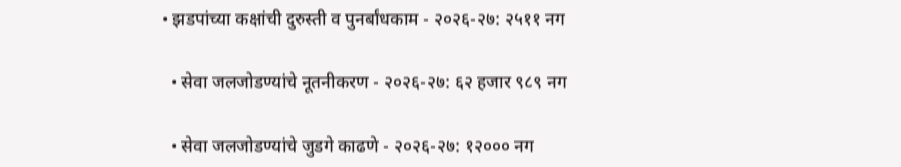• झडपांच्या कक्षांची दुरुस्ती व पुनर्बांधकाम - २०२६-२७: २५११ नग

  • सेवा जलजोडण्यांचे नूतनीकरण - २०२६-२७: ६२ हजार ९८९ नग

  • सेवा जलजोडण्यांचे जुडगे काढणे - २०२६-२७: १२००० नग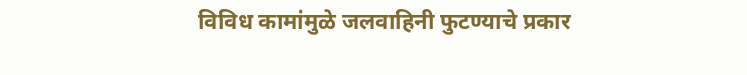विविध कामांमुळे जलवाहिनी फुटण्याचे प्रकार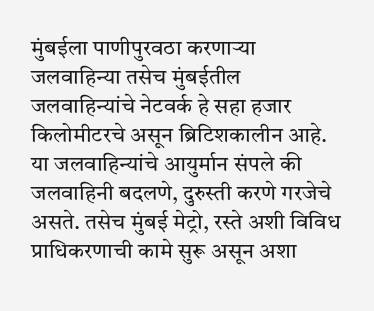मुंबईला पाणीपुरवठा करणाऱ्या जलवाहिन्या तसेच मुंबईतील जलवाहिन्यांचे नेटवर्क हे सहा हजार किलोमीटरचे असून ब्रिटिशकालीन आहे. या जलवाहिन्यांचे आयुर्मान संपले की जलवाहिनी बदलणे, दुरुस्ती करणे गरजेचे असते. तसेच मुंबई मेट्रो, रस्ते अशी विविध प्राधिकरणाची कामे सुरू असून अशा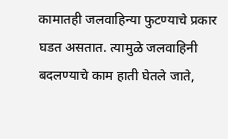कामातही जलवाहिन्या फुटण्याचे प्रकार घडत असतात. त्यामुळे जलवाहिनी बदलण्याचे काम हाती घेतले जाते,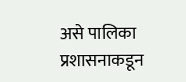असे पालिका प्रशासनाकडून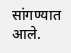सांगण्यात आले.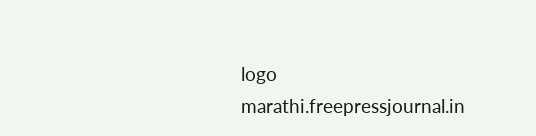logo
marathi.freepressjournal.in